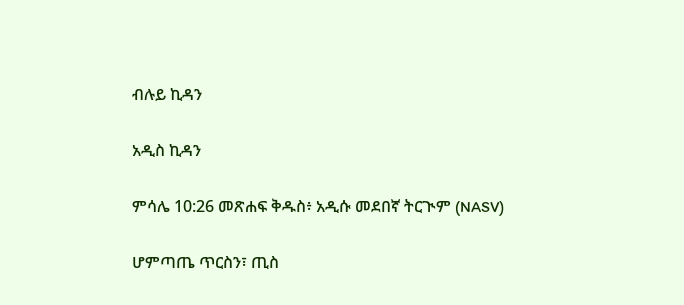ብሉይ ኪዳን

አዲስ ኪዳን

ምሳሌ 10:26 መጽሐፍ ቅዱስ፥ አዲሱ መደበኛ ትርጒም (NASV)

ሆምጣጤ ጥርስን፣ ጢስ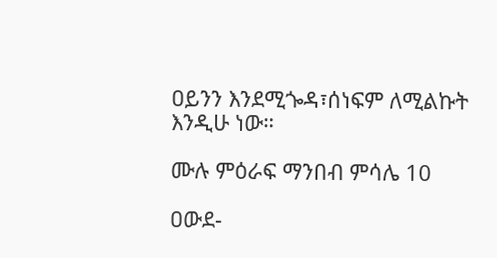ዐይንን እንደሚጐዳ፣ሰነፍም ለሚልኩት እንዲሁ ነው።

ሙሉ ምዕራፍ ማንበብ ምሳሌ 10

ዐውደ-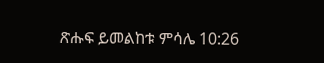ጽሑፍ ይመልከቱ ምሳሌ 10:26